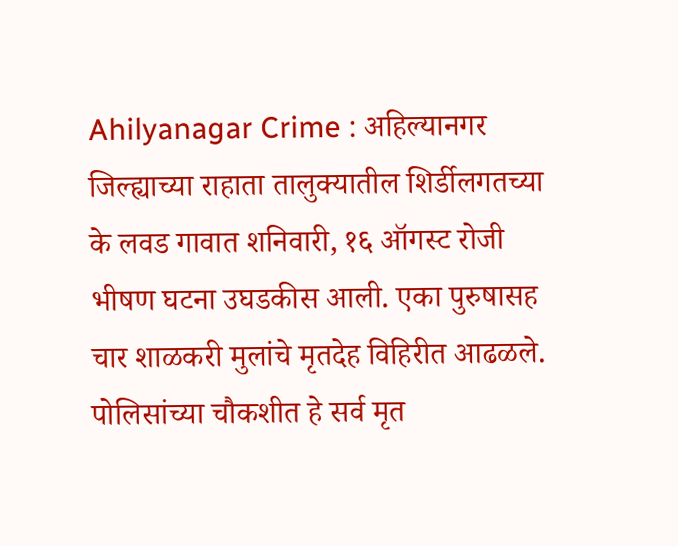Ahilyanagar Crime : अहिल्यानगर जिल्ह्याच्या राहाता तालुक्यातील शिर्डीलगतच्या के लवड गावात शनिवारी, १६ ऑगस्ट रोजी भीषण घटना उघडकीस आली. एका पुरुषासह चार शाळकरी मुलांचे मृतदेह विहिरीत आढळले. पोलिसांच्या चौकशीत हे सर्व मृत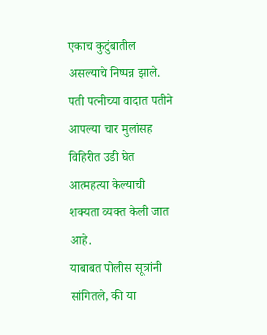एकाच कुटुंबातील असल्याचे निष्पन्न झाले. पती पत्नीच्या वादात पतीने आपल्या चार मुलांसह विहिरीत उडी घेत आत्महत्या केल्याची शक्यता व्यक्त केली जात आहे.
याबाबत पोलीस सूत्रांनी सांगितले, की या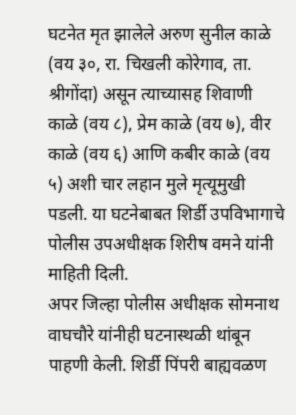घटनेत मृत झालेले अरुण सुनील काळे (वय ३०, रा. चिखली कोरेगाव, ता. श्रीगोंदा) असून त्याच्यासह शिवाणी काळे (वय ८), प्रेम काळे (वय ७), वीर काळे (वय ६) आणि कबीर काळे (वय ५) अशी चार लहान मुले मृत्यूमुखी पडली. या घटनेबाबत शिर्डी उपविभागाचे पोलीस उपअधीक्षक शिरीष वमने यांनी माहिती दिली.
अपर जिल्हा पोलीस अधीक्षक सोमनाथ वाघचौरे यांनीही घटनास्थळी थांबून पाहणी केली. शिर्डी पिंपरी बाह्यवळण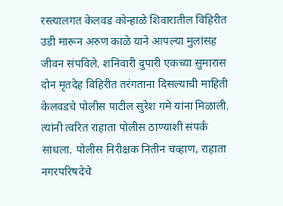रस्त्यालगत केलवड कोन्हाळे शिवारातील विहिरीत उडी मारून अरुण काळे याने आपल्या मुलांसह जीवन संपविले. शनिवारी दुपारी एकच्या सुमारास दोन मृतदेह विहिरीत तरंगताना दिसल्याची माहिती केलवडचे पोलीस पाटील सुरेश गमे यांना मिळाली.
त्यांनी त्वरित राहाता पोलीस ठाण्याशी संपर्क साधला. पोलीस निरीक्षक नितीन चव्हाण, राहाता नगरपरिषदेचे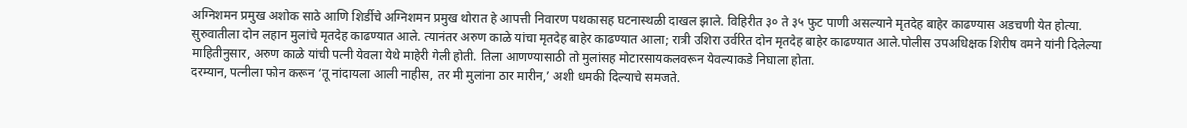अग्निशमन प्रमुख अशोक साठे आणि शिर्डीचे अग्निशमन प्रमुख थोरात हे आपत्ती निवारण पथकासह घटनास्थळी दाखल झाले. विहिरीत ३० ते ३५ फुट पाणी असल्याने मृतदेह बाहेर काढण्यास अडचणी येत होत्या.
सुरुवातीला दोन लहान मुलांचे मृतदेह काढण्यात आले. त्यानंतर अरुण काळे यांचा मृतदेह बाहेर काढण्यात आला; रात्री उशिरा उर्वरित दोन मृतदेह बाहेर काढण्यात आले.पोलीस उपअधिक्षक शिरीष वमने यांनी दिलेल्या माहितीनुसार, अरुण काळे यांची पत्नी येवला येथे माहेरी गेली होती. तिला आणण्यासाठी तो मुलांसह मोटारसायकलवरून येवल्याकडे निघाला होता.
दरम्यान, पत्नीला फोन करून ‘तू नांदायला आली नाहीस, तर मी मुलांना ठार मारीन,’ अशी धमकी दिल्याचे समजते.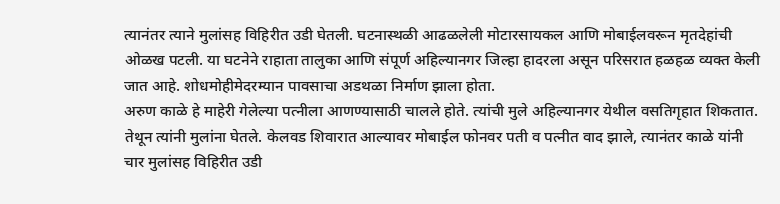त्यानंतर त्याने मुलांसह विहिरीत उडी घेतली. घटनास्थळी आढळलेली मोटारसायकल आणि मोबाईलवरून मृतदेहांची ओळख पटली. या घटनेने राहाता तालुका आणि संपूर्ण अहिल्यानगर जिल्हा हादरला असून परिसरात हळहळ व्यक्त केली जात आहे. शोधमोहीमेदरम्यान पावसाचा अडथळा निर्माण झाला होता.
अरुण काळे हे माहेरी गेलेल्या पत्नीला आणण्यासाठी चालले होते. त्यांची मुले अहिल्यानगर येथील वसतिगृहात शिकतात. तेथून त्यांनी मुलांना घेतले. केलवड शिवारात आल्यावर मोबाईल फोनवर पती व पत्नीत वाद झाले, त्यानंतर काळे यांनी चार मुलांसह विहिरीत उडी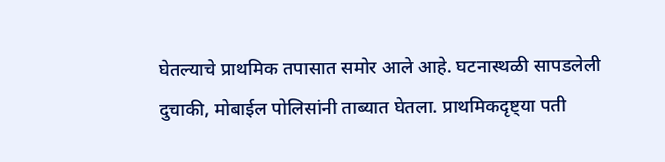घेतल्याचे प्राथमिक तपासात समोर आले आहे. घटनास्थळी सापडलेली दुचाकी, मोबाईल पोलिसांनी ताब्यात घेतला. प्राथमिकदृष्ट्या पती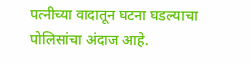पत्नीच्या वादातून घटना घडल्याचा पोलिसांचा अंदाज आहे.